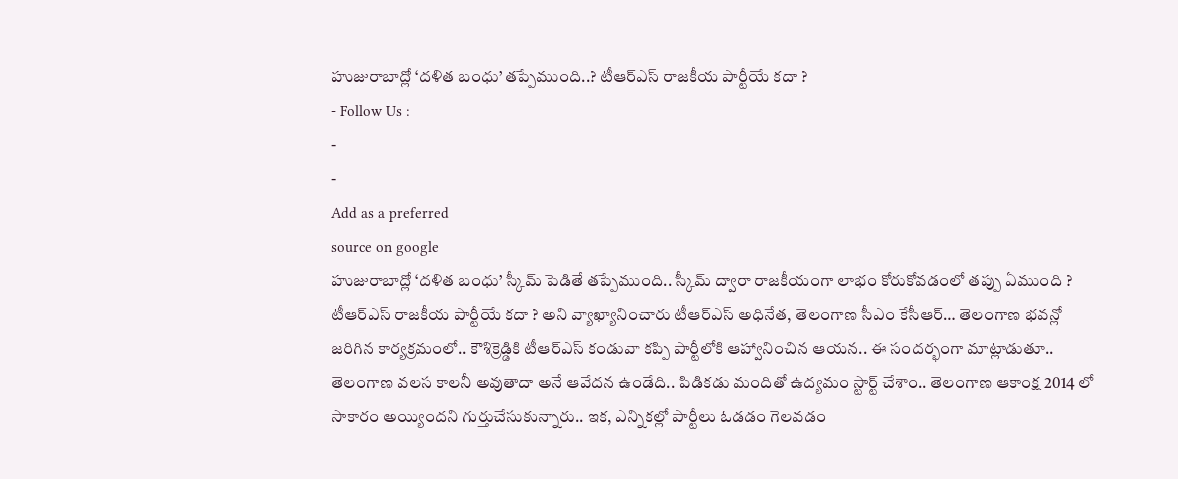హుజురాబాద్లో ‘దళిత బంధు’ తప్పేముంది..? టీఆర్ఎస్ రాజకీయ పార్టీయే కదా ?
- Follow Us :
-
-
Add as a preferred
source on google
హుజురాబాద్లో ‘దళిత బంధు’ స్కీమ్ పెడితే తప్పేముంది.. స్కీమ్ ద్వారా రాజకీయంగా లాభం కోరుకోవడంలో తప్పు ఏముంది ? టీఆర్ఎస్ రాజకీయ పార్టీయే కదా ? అని వ్యాఖ్యానించారు టీఆర్ఎస్ అధినేత, తెలంగాణ సీఎం కేసీఆర్… తెలంగాణ భవన్లో జరిగిన కార్యక్రమంలో.. కౌశిక్రెడ్డికి టీఆర్ఎస్ కండువా కప్పి పార్టీలోకి ఆహ్వానించిన ఆయన.. ఈ సందర్భంగా మాట్లాడుతూ.. తెలంగాణ వలస కాలనీ అవుతాదా అనే ఆవేదన ఉండేది.. పిడికడు మందితో ఉద్యమం స్టార్ట్ చేశాం.. తెలంగాణ ఆకాంక్ష 2014 లో సాకారం అయ్యిందని గుర్తుచేసుకున్నారు.. ఇక, ఎన్నికల్లో పార్టీలు ఓడడం గెలవడం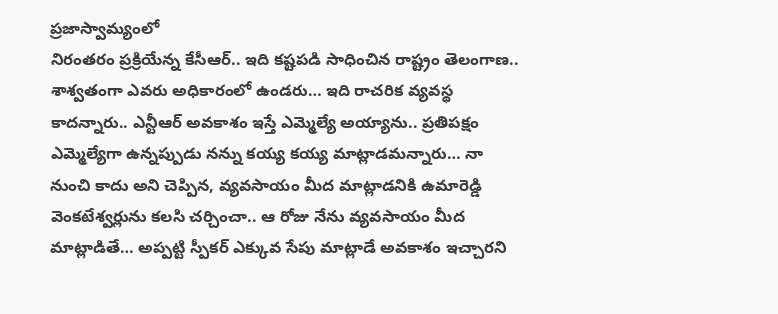ప్రజాస్వామ్యంలో
నిరంతరం ప్రక్రియేన్న కేసీఆర్.. ఇది కష్టపడి సాధించిన రాష్ట్రం తెలంగాణ.. శాశ్వతంగా ఎవరు అధికారంలో ఉండరు… ఇది రాచరిక వ్యవస్థ కాదన్నారు.. ఎన్టీఆర్ అవకాశం ఇస్తే ఎమ్మెల్యే అయ్యాను.. ప్రతిపక్షం ఎమ్మెల్యేగా ఉన్నప్పుడు నన్ను కయ్య కయ్య మాట్లాడమన్నారు… నా నుంచి కాదు అని చెప్పిన, వ్యవసాయం మీద మాట్లాడనికి ఉమారెడ్డి వెంకటేశ్వర్లును కలసి చర్చించా.. ఆ రోజు నేను వ్యవసాయం మీద మాట్లాడితే… అప్పట్టి స్పీకర్ ఎక్కువ సేపు మాట్లాడే అవకాశం ఇచ్చారని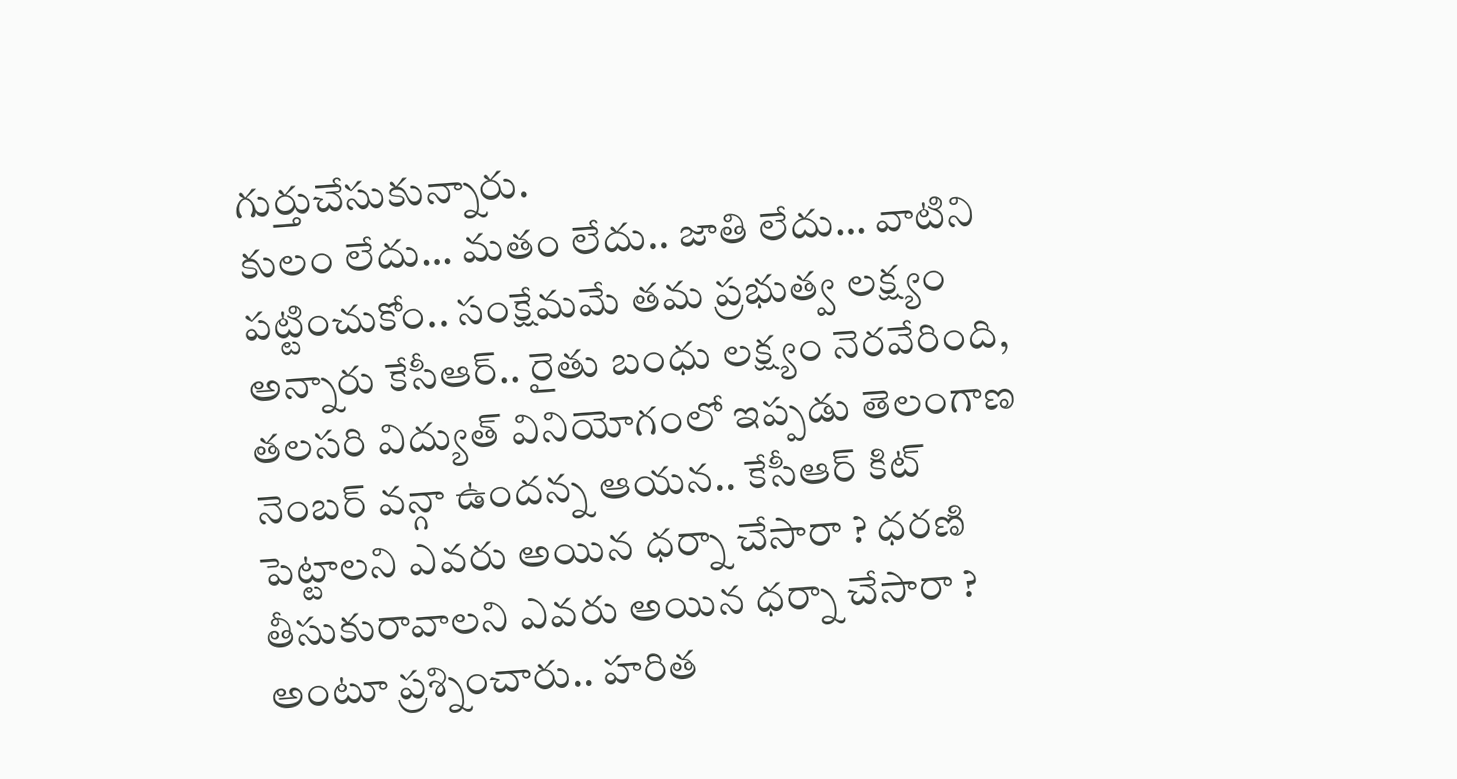గుర్తుచేసుకున్నారు.
కులం లేదు… మతం లేదు.. జాతి లేదు… వాటిని పట్టించుకోం.. సంక్షేమమే తమ ప్రభుత్వ లక్ష్యం అన్నారు కేసీఆర్.. రైతు బంధు లక్ష్యం నెరవేరింది,
తలసరి విద్యుత్ వినియోగంలో ఇప్పడు తెలంగాణ నెంబర్ వన్గా ఉందన్న ఆయన.. కేసీఆర్ కిట్ పెట్టాలని ఎవరు అయిన ధర్నా చేసారా ? ధరణి తీసుకురావాలని ఎవరు అయిన ధర్నా చేసారా ? అంటూ ప్రశ్నించారు.. హరిత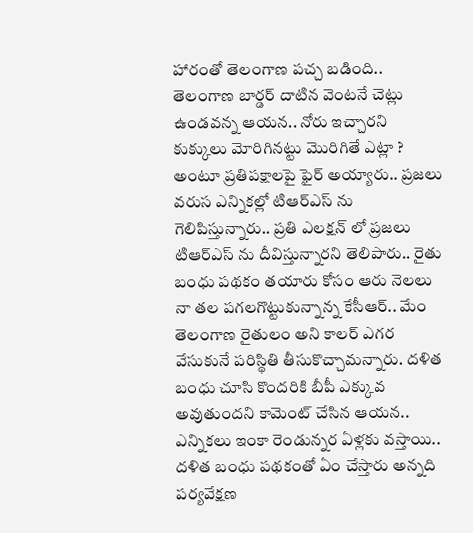హారంతో తెలంగాణ పచ్చ బడింది.. తెలంగాణ బార్డర్ దాటిన వెంటనే చెట్లు ఉండవన్న ఆయన.. నోరు ఇచ్చారని కుక్కులు మోరిగినట్టు మొరిగితే ఎట్లా ? అంటూ ప్రతిపక్షాలపై ఫైర్ అయ్యారు.. ప్రజలు వరుస ఎన్నికల్లో టిఆర్ఎస్ ను గెలిపిస్తున్నారు.. ప్రతి ఎలక్షన్ లో ప్రజలు టిఆర్ఎస్ ను దీవిస్తున్నారని తెలిపారు.. రైతు బంధు పథకం తయారు కోసం ఆరు నెలలు నా తల పగలగొట్టుకున్నాన్న కేసీఆర్.. మేం తెలంగాణ రైతులం అని కాలర్ ఎగర వేసుకునే పరిస్థితి తీసుకొచ్చామన్నారు. దళిత బంధు చూసి కొందరికి బీపీ ఎక్కువ అవుతుందని కామెంట్ చేసిన ఆయన.. ఎన్నికలు ఇంకా రెండున్నర ఏళ్లకు వస్తాయి.. దళిత బంధు పథకంతో ఏం చేస్తారు అన్నది పర్యవేక్షణ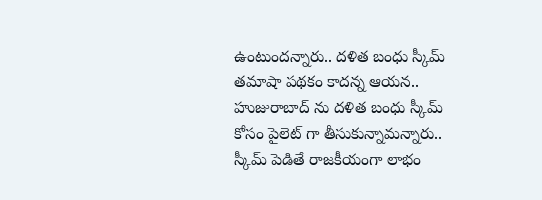ఉంటుందన్నారు.. దళిత బంధు స్కీమ్ తమాషా పథకం కాదన్న ఆయన.. హుజురాబాద్ ను దళిత బంధు స్కీమ్ కోసం పైలెట్ గా తీసుకున్నామన్నారు.. స్కీమ్ పెడితే రాజకీయంగా లాభం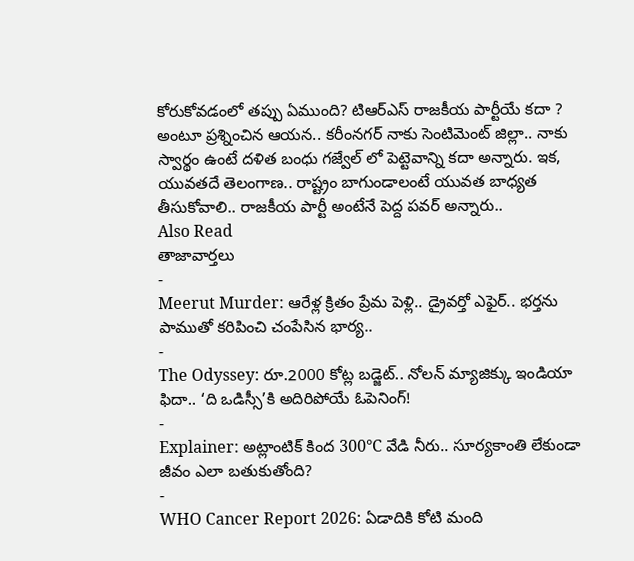కోరుకోవడంలో తప్పు ఏముంది? టిఆర్ఎస్ రాజకీయ పార్టీయే కదా ? అంటూ ప్రశ్నించిన ఆయన.. కరీంనగర్ నాకు సెంటిమెంట్ జిల్లా.. నాకు స్వార్థం ఉంటే దళిత బంధు గజ్వేల్ లో పెట్టెవాన్ని కదా అన్నారు. ఇక, యువతదే తెలంగాణ.. రాష్ట్రం బాగుండాలంటే యువత బాధ్యత తీసుకోవాలి.. రాజకీయ పార్టీ అంటేనే పెద్ద పవర్ అన్నారు..
Also Read
తాజావార్తలు
-
Meerut Murder: ఆరేళ్ల క్రితం ప్రేమ పెళ్లి.. డ్రైవర్తో ఎఫైర్.. భర్తను పాముతో కరిపించి చంపేసిన భార్య..
-
The Odyssey: రూ.2000 కోట్ల బడ్జెట్.. నోలన్ మ్యాజిక్కు ఇండియా ఫిదా.. ‘ది ఒడిస్సీ’కి అదిరిపోయే ఓపెనింగ్!
-
Explainer: అట్లాంటిక్ కింద 300°C వేడి నీరు.. సూర్యకాంతి లేకుండా జీవం ఎలా బతుకుతోంది?
-
WHO Cancer Report 2026: ఏడాదికి కోటి మంది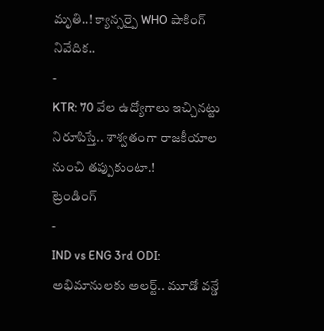మృతి..! క్యాన్సర్పై WHO షాకింగ్ నివేదిక..
-
KTR: 70 వేల ఉద్యోగాలు ఇచ్చినట్టు నిరూపిస్తే.. శాశ్వతంగా రాజకీయాల నుంచి తప్పుకుంటా.!
ట్రెండింగ్
-
IND vs ENG 3rd ODI: అభిమానులకు అలర్ట్.. మూడో వన్డే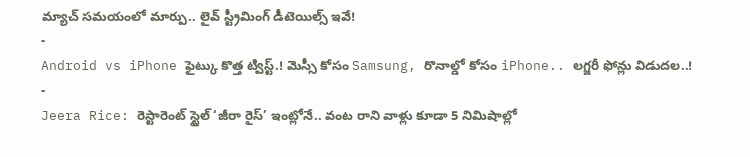మ్యాచ్ సమయంలో మార్పు.. లైవ్ స్ట్రీమింగ్ డీటెయిల్స్ ఇవే!
-
Android vs iPhone ఫైట్కు కొత్త ట్విస్ట్.! మెస్సీ కోసం Samsung, రొనాల్డో కోసం iPhone.. లగ్జరీ ఫోన్లు విడుదల..!
-
Jeera Rice: రెస్టారెంట్ స్టైల్ ‘జీరా రైస్’ ఇంట్లోనే.. వంట రాని వాళ్లు కూడా 5 నిమిషాల్లో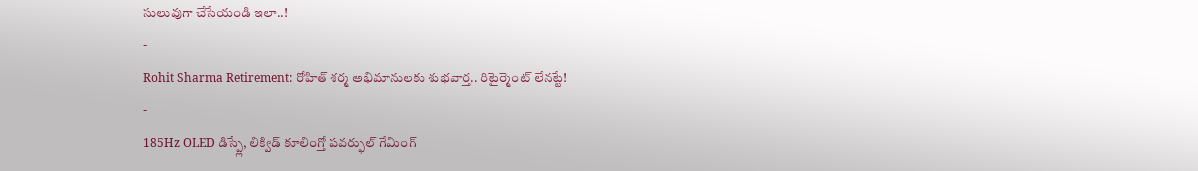సులువుగా చేసేయండి ఇలా..!
-
Rohit Sharma Retirement: రోహిత్ శర్మ అభిమానులకు శుభవార్త.. రిటైర్మెంట్ లేనట్టే!
-
185Hz OLED డిస్ప్లే, లిక్విడ్ కూలింగ్తో పవర్ఫుల్ గేమింగ్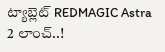ట్యాబ్లెట్ REDMAGIC Astra 2 లాంచ్..!